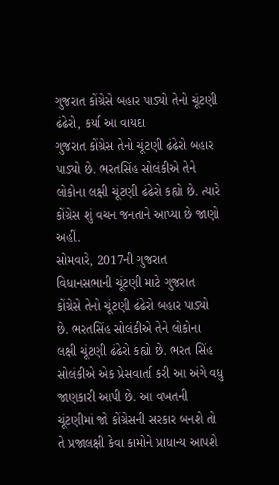ગુજરાત કોંગ્રેસે બહાર પાડ્યો તેનો ચૂંટણી ઢંઢેરો, કર્યા આ વાયદા
ગુજરાત કોંગ્રેસ તેનો ચૂંટણી ઢંઢેરો બહાર પાડ્યો છે. ભરતસિંહ સોલંકીએ તેને લોકોના લક્ષી ચૂંટણી ઢંઢેરો કહ્યો છે. ત્યારે કોંગ્રેસ શું વચન જનતાને આપ્યા છે જાણો અહીં.
સોમવારે, 2017ની ગુજરાત વિધાનસભાની ચૂંટણી માટે ગુજરાત કોંગ્રેસે તેનો ચૂંટણી ઢંઢેરો બહાર પાડ્યો છે. ભરતસિંહ સોલંકીએ તેને લોકોના લક્ષી ચૂંટણી ઢંઢેરો કહ્યો છે. ભરત સિંહ સોલંકીએ એક પ્રેસવાર્તા કરી આ અંગે વધુ જાણકારી આપી છે. આ વખતની ચૂંટણીમાં જો કોંગ્રેસની સરકાર બનશે તો તે પ્રજાલક્ષી કેવા કામોને પ્રાધાન્ય આપશે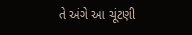તે અંગે આ ચૂંટણી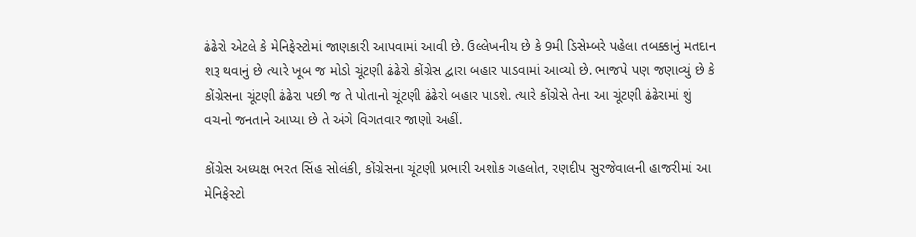ઢંઢેરો એટલે કે મેનિફેસ્ટોમાં જાણકારી આપવામાં આવી છે. ઉલ્લેખનીય છે કે 9મી ડિસેમ્બરે પહેલા તબક્કાનું મતદાન શરૂ થવાનું છે ત્યારે ખૂબ જ મોડો ચૂંટણી ઢંઢેરો કોંગ્રેસ દ્વારા બહાર પાડવામાં આવ્યો છે. ભાજપે પણ જણાવ્યું છે કે કોંગ્રેસના ચૂંટણી ઢંઢેરા પછી જ તે પોતાનો ચૂંટણી ઢંઢેરો બહાર પાડશે. ત્યારે કોંગ્રેસે તેના આ ચૂંટણી ઢંઢેરામાં શું વચનો જનતાને આપ્યા છે તે અંગે વિગતવાર જાણો અહીં.

કોંગ્રેસ અધ્યક્ષ ભરત સિંહ સોલંકી, કોંગ્રેસના ચૂંટણી પ્રભારી અશોક ગહલોત, રણદીપ સુરજેવાલની હાજરીમાં આ મેનિફેસ્ટો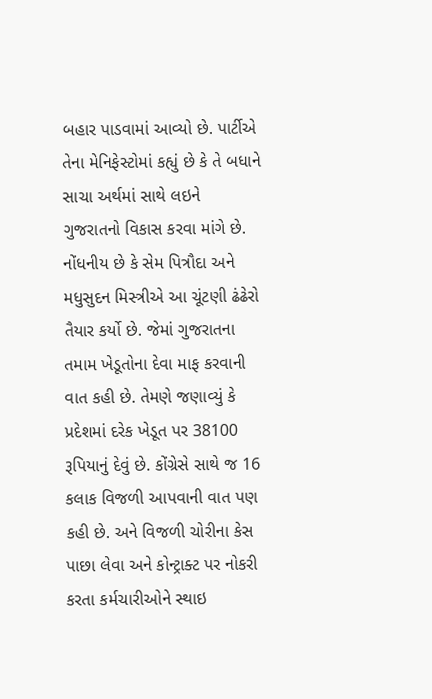બહાર પાડવામાં આવ્યો છે. પાર્ટીએ તેના મેનિફેસ્ટોમાં કહ્યું છે કે તે બધાને સાચા અર્થમાં સાથે લઇને ગુજરાતનો વિકાસ કરવા માંગે છે. નોંધનીય છે કે સેમ પિત્રૌદા અને મધુસુદન મિસ્ત્રીએ આ ચૂંટણી ઢંઢેરો તૈયાર કર્યો છે. જેમાં ગુજરાતના તમામ ખેડૂતોના દેવા માફ કરવાની વાત કહી છે. તેમણે જણાવ્યું કે પ્રદેશમાં દરેક ખેડૂત પર 38100 રૂપિયાનું દેવું છે. કોંગ્રેસે સાથે જ 16 કલાક વિજળી આપવાની વાત પણ કહી છે. અને વિજળી ચોરીના કેસ પાછા લેવા અને કોન્ટ્રાક્ટ પર નોકરી કરતા કર્મચારીઓને સ્થાઇ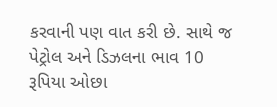કરવાની પણ વાત કરી છે. સાથે જ પેટ્રોલ અને ડિઝલના ભાવ 10 રૂપિયા ઓછા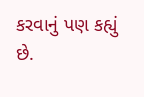કરવાનું પણ કહ્યું છે.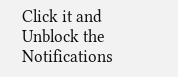Click it and Unblock the Notifications